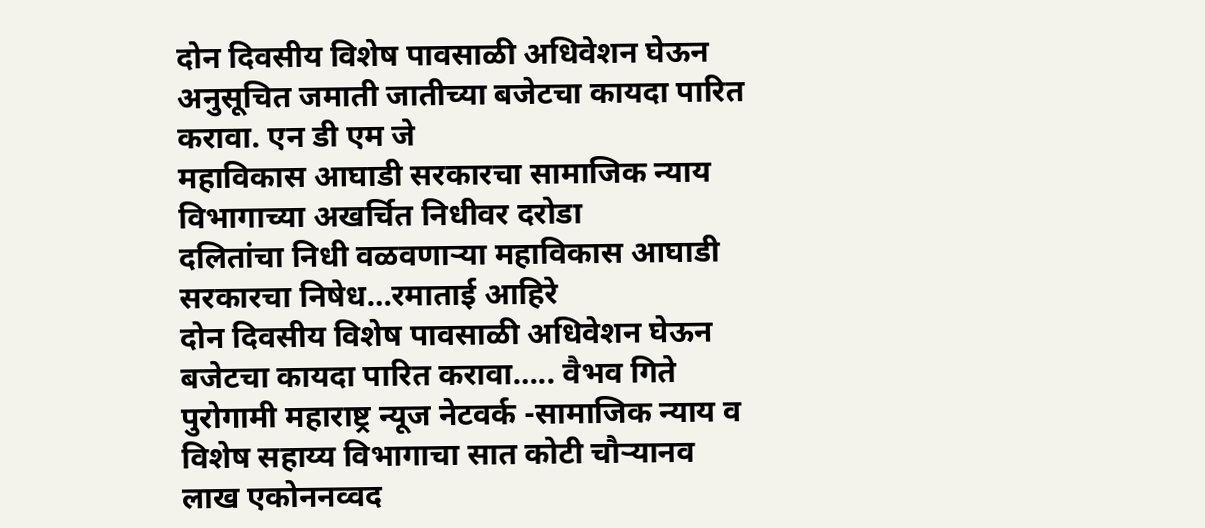दोन दिवसीय विशेष पावसाळी अधिवेशन घेऊन अनुसूचित जमाती जातीच्या बजेटचा कायदा पारित करावा. एन डी एम जे
महाविकास आघाडी सरकारचा सामाजिक न्याय विभागाच्या अखर्चित निधीवर दरोडा
दलितांचा निधी वळवणाऱ्या महाविकास आघाडी सरकारचा निषेध…रमाताई आहिरे
दोन दिवसीय विशेष पावसाळी अधिवेशन घेऊन बजेटचा कायदा पारित करावा….. वैभव गिते
पुरोगामी महाराष्ट्र न्यूज नेटवर्क -सामाजिक न्याय व विशेष सहाय्य विभागाचा सात कोटी चौऱ्यानव लाख एकोननव्वद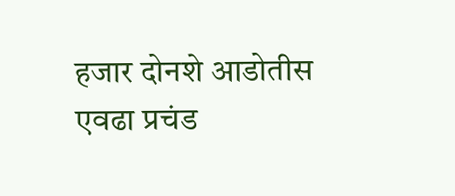हजार दोनशे आडोतीस एवढा प्रचंड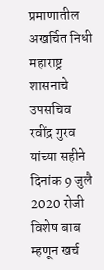प्रमाणातील अखर्चित निधी महाराष्ट्र शासनाचे उपसचिव रवींद्र गुरव यांच्या सहीने दिनांक 9 जुलै 2020 रोजी विशेष बाब म्हणून खर्च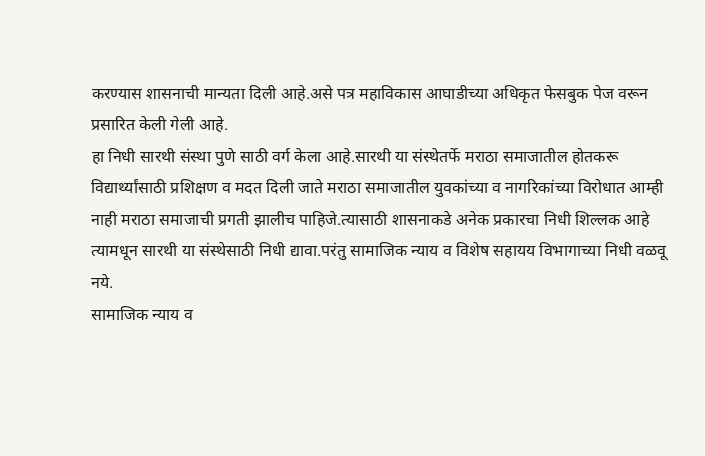करण्यास शासनाची मान्यता दिली आहे.असे पत्र महाविकास आघाडीच्या अधिकृत फेसबुक पेज वरून प्रसारित केली गेली आहे.
हा निधी सारथी संस्था पुणे साठी वर्ग केला आहे.सारथी या संस्थेतर्फे मराठा समाजातील होतकरू विद्यार्थ्यांसाठी प्रशिक्षण व मदत दिली जाते मराठा समाजातील युवकांच्या व नागरिकांच्या विरोधात आम्ही नाही मराठा समाजाची प्रगती झालीच पाहिजे.त्यासाठी शासनाकडे अनेक प्रकारचा निधी शिल्लक आहे त्यामधून सारथी या संस्थेसाठी निधी द्यावा.परंतु सामाजिक न्याय व विशेष सहायय विभागाच्या निधी वळवू नये.
सामाजिक न्याय व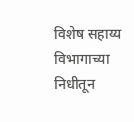विशेष सहाय्य विभागाच्या निधीतून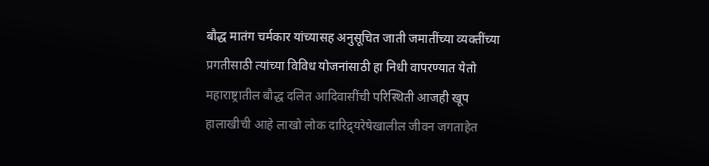बौद्ध मातंग चर्मकार यांच्यासह अनुसूचित जाती जमातींच्या व्यक्तींच्या प्रगतीसाठी त्यांच्या विविध योजनांसाठी हा निधी वापरण्यात येतो महाराष्ट्रातील बौद्ध दलित आदिवासींची परिस्थिती आजही खूप हालाखीची आहे लाखो लोक दारिद्र्यरेषेखालील जीवन जगताहेत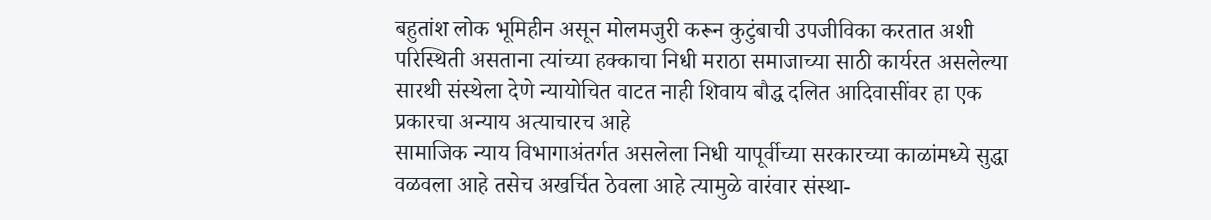बहुतांश लोक भूमिहीन असून मोलमजुरी करून कुटुंबाची उपजीविका करतात अशी परिस्थिती असताना त्यांच्या हक्काचा निधी मराठा समाजाच्या साठी कार्यरत असलेल्या सारथी संस्थेला देणे न्यायोचित वाटत नाही शिवाय बौद्ध दलित आदिवासींवर हा एक प्रकारचा अन्याय अत्याचारच आहे
सामाजिक न्याय विभागाअंतर्गत असलेला निधी यापूर्वीच्या सरकारच्या काळांमध्ये सुद्धा वळवला आहे तसेच अखर्चित ठेवला आहे त्यामुळे वारंवार संस्था-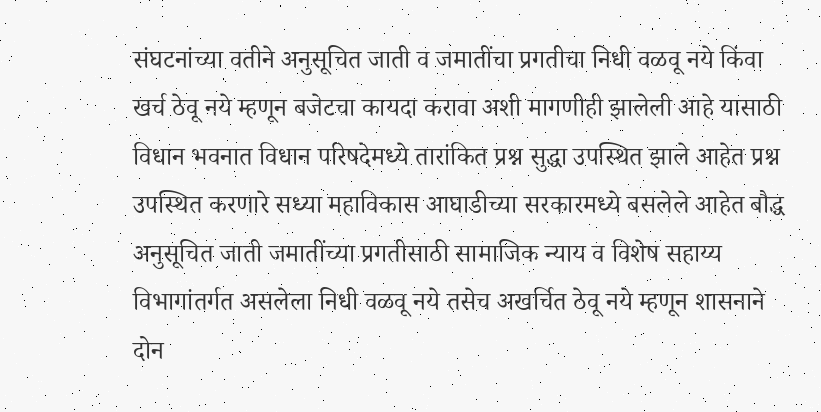संघटनांच्या वतीने अनुसूचित जाती व जमातींचा प्रगतीचा निधी वळवू नये किंवा खर्च ठेवू नये म्हणून बजेटचा कायदा करावा अशी मागणीही झालेली आहे यासाठी विधान भवनात विधान परिषदेमध्ये तारांकित प्रश्न सुद्धा उपस्थित झाले आहेत प्रश्न उपस्थित करणारे सध्या महाविकास आघाडीच्या सरकारमध्ये बसलेले आहेत बौद्ध अनुसूचित जाती जमातींच्या प्रगतीसाठी सामाजिक न्याय व विशेष सहाय्य विभागांतर्गत असलेला निधी वळवू नये तसेच अखर्चित ठेवू नये म्हणून शासनाने दोन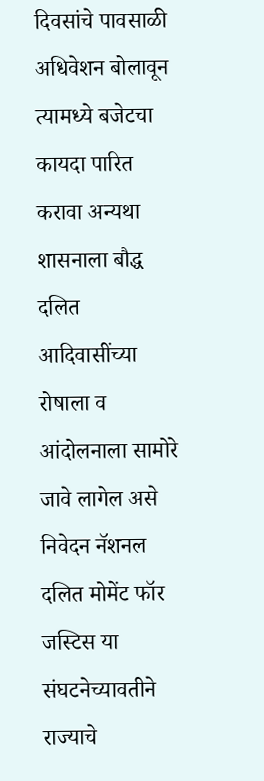दिवसांचे पावसाळी अधिवेशन बोलावून त्यामध्ये बजेटचा कायदा पारित करावा अन्यथा शासनाला बौद्ध दलित आदिवासींच्या रोषाला व आंदोलनाला सामोरे जावे लागेल असे निवेदन नॅशनल दलित मोमेंट फॉर जस्टिस या संघटनेच्यावतीने राज्याचे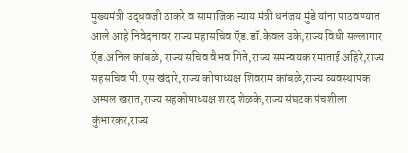मुख्यमंत्री उद्धवजी ठाकरे व सामाजिक न्याय मंत्री धनंजय मुंडे यांना पाठवण्यात आले आहे निवेदनावर राज्य महासचिव ऍड.डॉ.केवल उके,राज्य विधी सल्लागार ऍड.अनिल कांबळे, राज्य सचिव वैभव गिते,राज्य समन्वयक रमाताई अहिरे,राज्य सहसचिव पी.एस खंदारे,राज्य कोषाध्यक्ष शिवराम कांबळे,राज्य व्यवस्थापक अम्पल खरात,राज्य सहकोषाध्यक्ष शरद शेळके,राज्य संघटक पंचशीला कुंभारकर,राज्य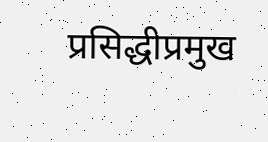प्रसिद्धीप्रमुख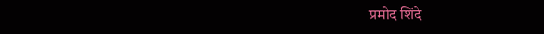प्रमोद शिंदे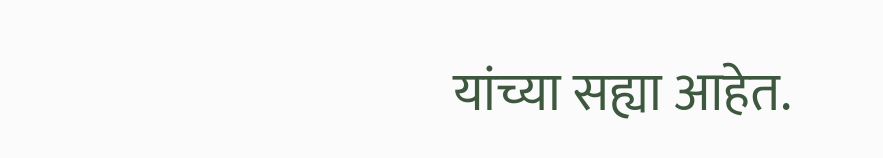यांच्या सह्या आहेत.